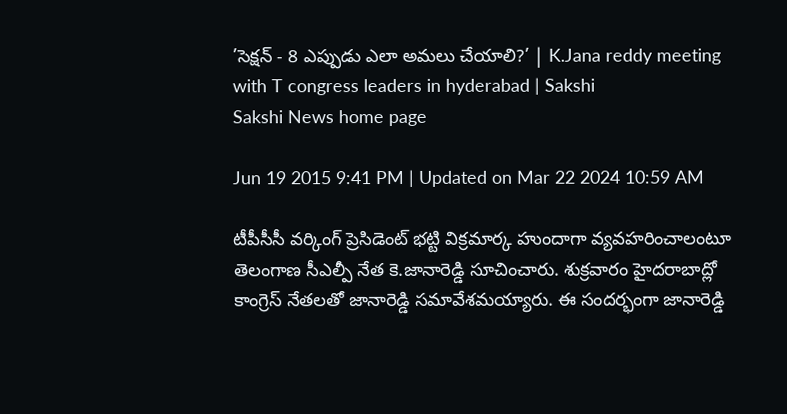’సెక్షన్ - 8 ఎప్పుడు ఎలా అమలు చేయాలి?’ | K.Jana reddy meeting with T congress leaders in hyderabad | Sakshi
Sakshi News home page

Jun 19 2015 9:41 PM | Updated on Mar 22 2024 10:59 AM

టీపీసీసీ వర్కింగ్ ప్రెసిడెంట్ భట్టి విక్రమార్క హుందాగా వ్యవహరించాలంటూ తెలంగాణ సీఎల్పీ నేత కె.జానారెడ్డి సూచించారు. శుక్రవారం హైదరాబాద్లో కాంగ్రెస్ నేతలతో జానారెడ్డి సమావేశమయ్యారు. ఈ సందర్భంగా జానారెడ్డి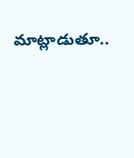మాట్లాడుతూ..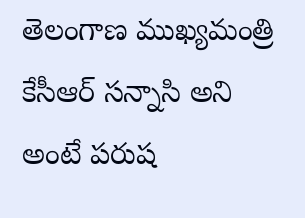తెలంగాణ ముఖ్యమంత్రి కేసీఆర్ సన్నాసి అని అంటే పరుష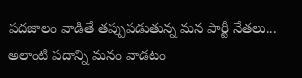పదజాలం వాడితే తప్పుపడుతున్న మన పార్టీ నేతలు... అలాంటి పదాన్ని మనం వాడటం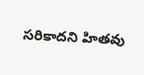సరికాదని హితవు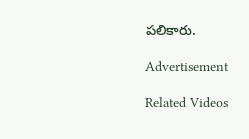పలికారు.

Advertisement

Related Videos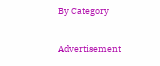By Category

Advertisement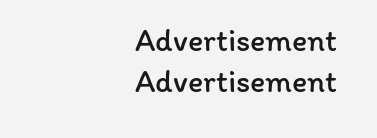Advertisement
Advertisement